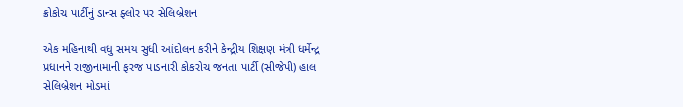ક્રોકોચ પાર્ટીનું ડાન્સ ફ્લોર પર સેલિબ્રેશન

એક મહિનાથી વધુ સમય સુધી આંદોલન કરીને કેન્દ્રીય શિક્ષણ મંત્રી ધર્મેન્દ્ર પ્રધાનને રાજીનામાની ફરજ પાડનારી કોકરોચ જનતા પાર્ટી (સીજેપી) હાલ સેલિબ્રેશન મોડમાં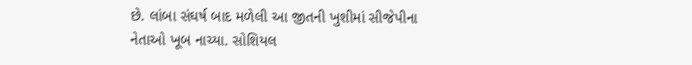છે. લાંબા સંઘર્ષ બાદ મળેલી આ જીતની ખુશીમાં સીજેપીના નેતાઓ ખૂબ નાચ્યા. સોશિયલ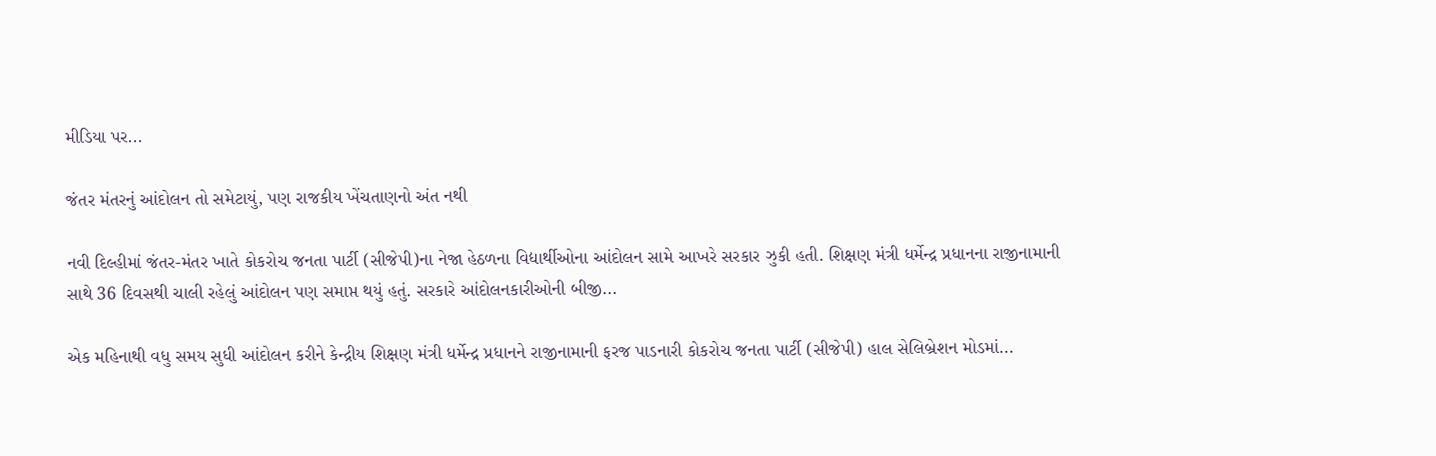મીડિયા પર...

જંતર મંતરનું આંદોલન તો સમેટાયું, પણ રાજકીય ખેંચતાણનો અંત નથી

નવી દિલ્હીમાં જંતર-મંતર ખાતે કોકરોચ જનતા પાર્ટી (સીજેપી)ના નેજા હેઠળના વિદ્યાર્થીઓના આંદોલન સામે આખરે સરકાર ઝુકી હતી. શિક્ષણ મંત્રી ધર્મેન્દ્ર પ્રધાનના રાજીનામાની સાથે 36 દિવસથી ચાલી રહેલું આંદોલન પણ સમાપ્ત થયું હતું. સરકારે આંદોલનકારીઓની બીજી...

એક મહિનાથી વધુ સમય સુધી આંદોલન કરીને કેન્દ્રીય શિક્ષણ મંત્રી ધર્મેન્દ્ર પ્રધાનને રાજીનામાની ફરજ પાડનારી કોકરોચ જનતા પાર્ટી (સીજેપી) હાલ સેલિબ્રેશન મોડમાં...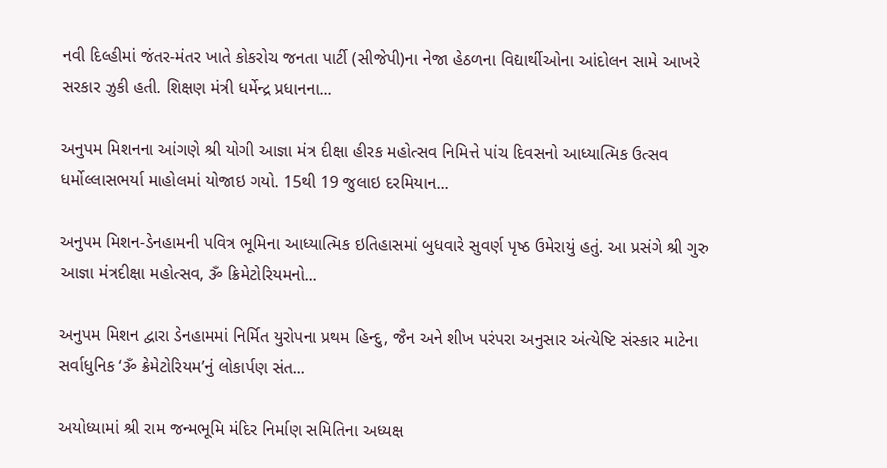નવી દિલ્હીમાં જંતર-મંતર ખાતે કોકરોચ જનતા પાર્ટી (સીજેપી)ના નેજા હેઠળના વિદ્યાર્થીઓના આંદોલન સામે આખરે સરકાર ઝુકી હતી. શિક્ષણ મંત્રી ધર્મેન્દ્ર પ્રધાનના...

અનુપમ મિશનના આંગણે શ્રી યોગી આજ્ઞા મંત્ર દીક્ષા હીરક મહોત્સવ નિમિત્તે પાંચ દિવસનો આધ્યાત્મિક ઉત્સવ ધર્મોલ્લાસભર્યા માહોલમાં યોજાઇ ગયો. 15થી 19 જુલાઇ દરમિયાન...

અનુપમ મિશન-ડેનહામની પવિત્ર ભૂમિના આધ્યાત્મિક ઇતિહાસમાં બુધવારે સુવર્ણ પૃષ્ઠ ઉમેરાયું હતું. આ પ્રસંગે શ્રી ગુરુ આજ્ઞા મંત્રદીક્ષા મહોત્સવ, ૐ ક્રિમેટોરિયમનો...

અનુપમ મિશન દ્વારા ડેનહામમાં નિર્મિત યુરોપના પ્રથમ હિન્દુ, જૈન અને શીખ પરંપરા અનુસાર અંત્યેષ્ટિ સંસ્કાર માટેના સર્વાધુનિક ‘ૐ ક્રેમેટોરિયમ’નું લોકાર્પણ સંત...

અયોધ્યામાં શ્રી રામ જન્મભૂમિ મંદિર નિર્માણ સમિતિના અધ્યક્ષ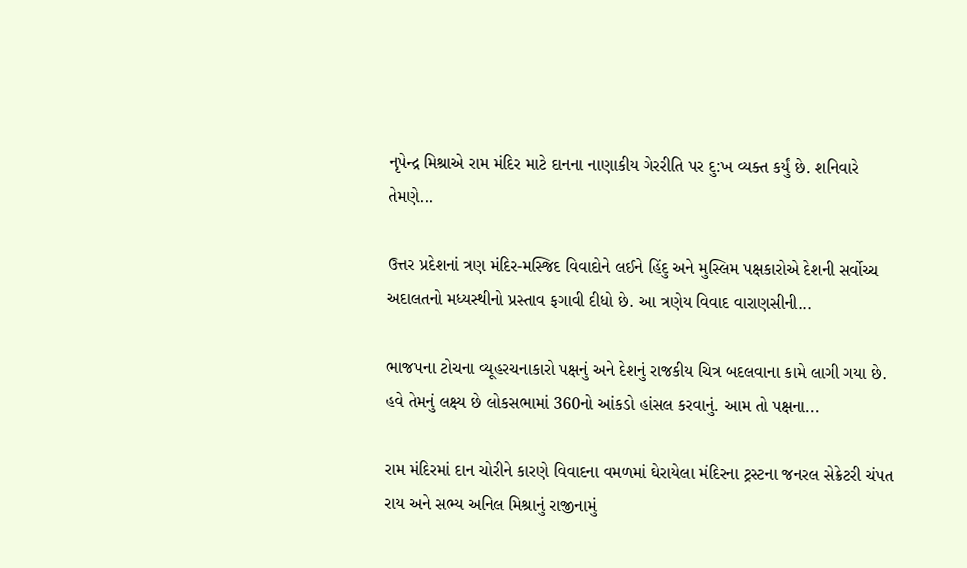નૃપેન્દ્ર મિશ્રાએ રામ મંદિર માટે દાનના નાણાકીય ગેરરીતિ પર દુ:ખ વ્યક્ત કર્યું છે. શનિવારે તેમણે...

ઉત્તર પ્રદેશનાં ત્રણ મંદિર-મસ્જિદ વિવાદોને લઈને હિંદુ અને મુસ્લિમ પક્ષકારોએ દેશની સર્વોચ્ચ અદાલતનો મધ્યસ્થીનો પ્રસ્તાવ ફગાવી દીધો છે. આ ત્રણેય વિવાદ વારાણસીની...

ભાજપના ટોચના વ્યૂહરચનાકારો પક્ષનું અને દેશનું રાજકીય ચિત્ર બદલવાના કામે લાગી ગયા છે. હવે તેમનું લક્ષ્ય છે લોકસભામાં 360નો આંકડો હાંસલ કરવાનું. આમ તો પક્ષના...

રામ મંદિરમાં દાન ચોરીને કારણે વિવાદના વમળમાં ઘેરાયેલા મંદિરના ટ્રસ્ટના જનરલ સેક્રેટરી ચંપત રાય અને સભ્ય અનિલ મિશ્રાનું રાજીનામું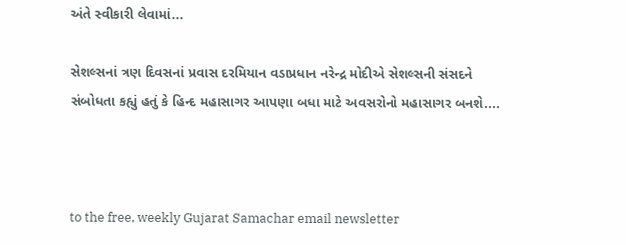અંતે સ્વીકારી લેવામાં...

સેશલ્સનાં ત્રણ દિવસનાં પ્રવાસ દરમિયાન વડાપ્રધાન નરેન્દ્ર મોદીએ સેશલ્સની સંસદને સંબોધતા કહ્યું હતું કે હિન્દ મહાસાગર આપણા બધા માટે અવસરોનો મહાસાગર બનશે....



to the free, weekly Gujarat Samachar email newsletter